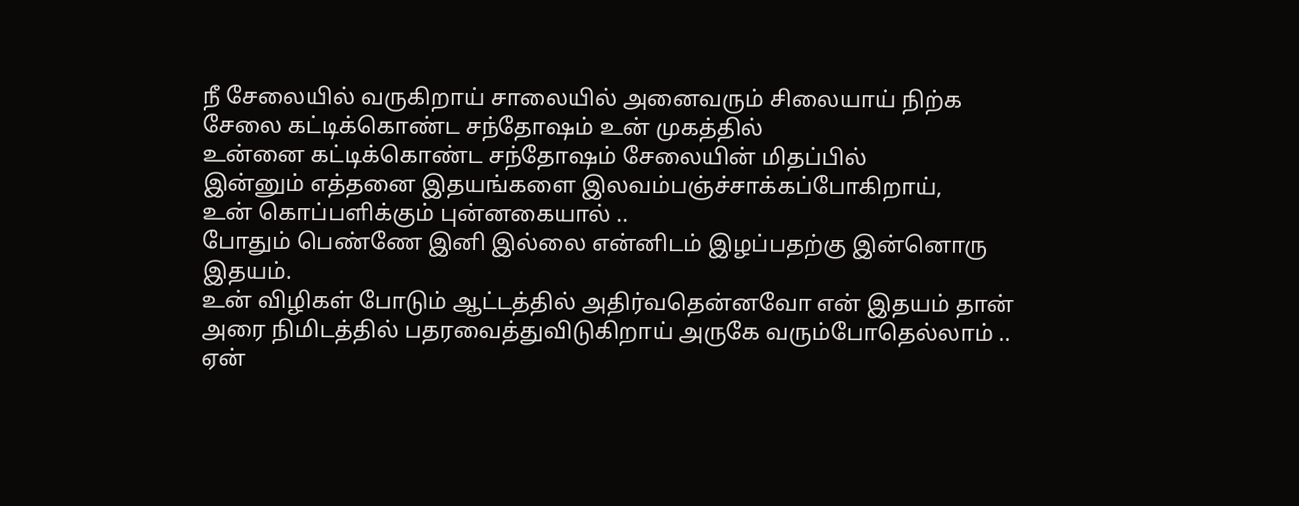நீ சேலையில் வருகிறாய் சாலையில் அனைவரும் சிலையாய் நிற்க
சேலை கட்டிக்கொண்ட சந்தோஷம் உன் முகத்தில்
உன்னை கட்டிக்கொண்ட சந்தோஷம் சேலையின் மிதப்பில்
இன்னும் எத்தனை இதயங்களை இலவம்பஞ்ச்சாக்கப்போகிறாய்,
உன் கொப்பளிக்கும் புன்னகையால் ..
போதும் பெண்ணே இனி இல்லை என்னிடம் இழப்பதற்கு இன்னொரு இதயம்.
உன் விழிகள் போடும் ஆட்டத்தில் அதிர்வதென்னவோ என் இதயம் தான்
அரை நிமிடத்தில் பதரவைத்துவிடுகிறாய் அருகே வரும்போதெல்லாம் ..
ஏன்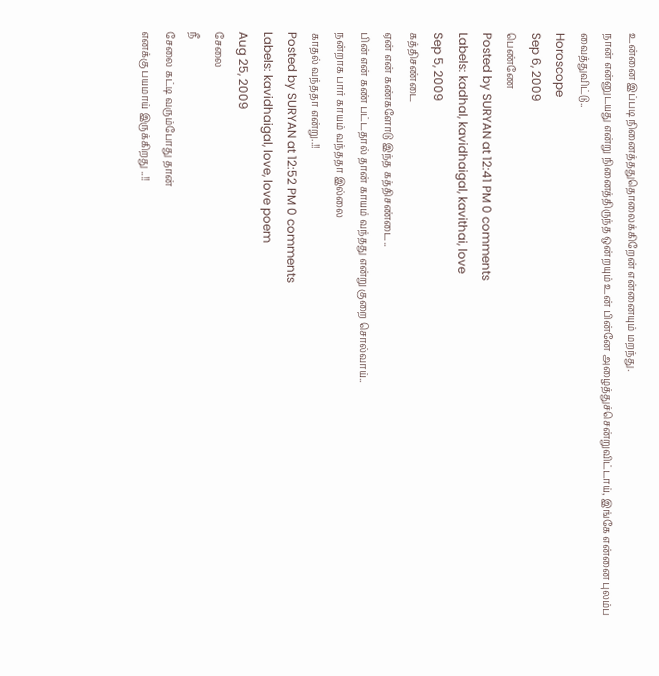உன்னை இப்படி நினைத்ததுதொலைக்கிறேன் என்னையும் மறந்து.
நான் என்னுடயது என்று நினைத்திருந்த ஒன்றயும் உன் பின்னே அழைத்துச்சென்றுவிட்டாய், இங்கே என்னை புலம்ப வைத்துவிட்டு..
Horoscope
Sep 6, 2009
பெண்ணே
Posted by SURYAN at 12:41 PM 0 comments
Labels: kadhal, kavidhaigal, kavithai, love
Sep 5, 2009
கத்திசண்டை
ஏன் என் கண்களோடு இந்த கத்திசண்டை..
பின் என் கண் பட்டதால் தான் காயம் வந்தது என்று குறை சொல்வாய்..
நன்றாக பார் காயம் வந்ததா இல்லை
காதல் வந்ததா என்று..!!
Posted by SURYAN at 12:52 PM 0 comments
Labels: kavidhaigal, love, love poem
Aug 25, 2009
சேலை
நீ
சேலை கட்டி வரும்போது தான்
எனக்கு பயமாய் இருக்கிறது ..!!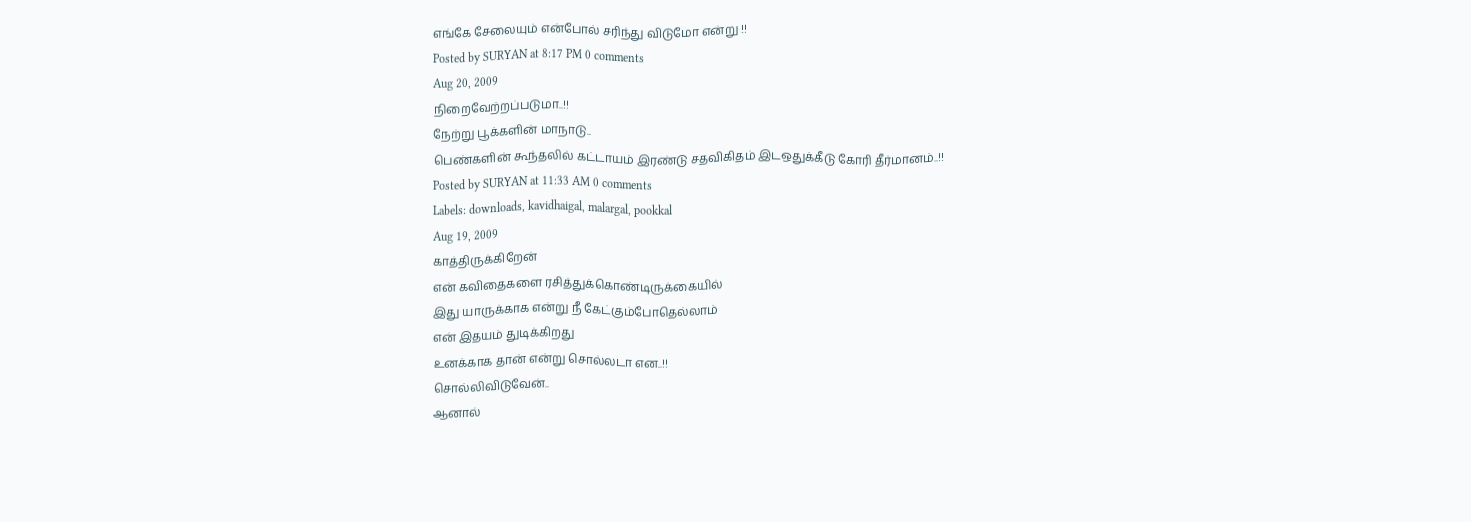எங்கே சேலையும் என்போல் சரிந்து விடுமோ என்று !!
Posted by SURYAN at 8:17 PM 0 comments
Aug 20, 2009
நிறைவேற்றப்படுமா..!!
நேற்று பூக்களின் மாநாடு..
பெண்களின் கூந்தலில் கட்டாயம் இரண்டு சதவிகிதம் இடஒதுக்கீடு கோரி தீர்மானம்..!!
Posted by SURYAN at 11:33 AM 0 comments
Labels: downloads, kavidhaigal, malargal, pookkal
Aug 19, 2009
காத்திருக்கிறேன்
என் கவிதைகளை ரசித்துக்கொண்டிருக்கையில்
இது யாருக்காக என்று நீ கேட்கும்போதெல்லாம்
என் இதயம் துடிக்கிறது
உனக்காக தான் என்று சொல்லடா என..!!
சொல்லிவிடுவேன்..
ஆனால்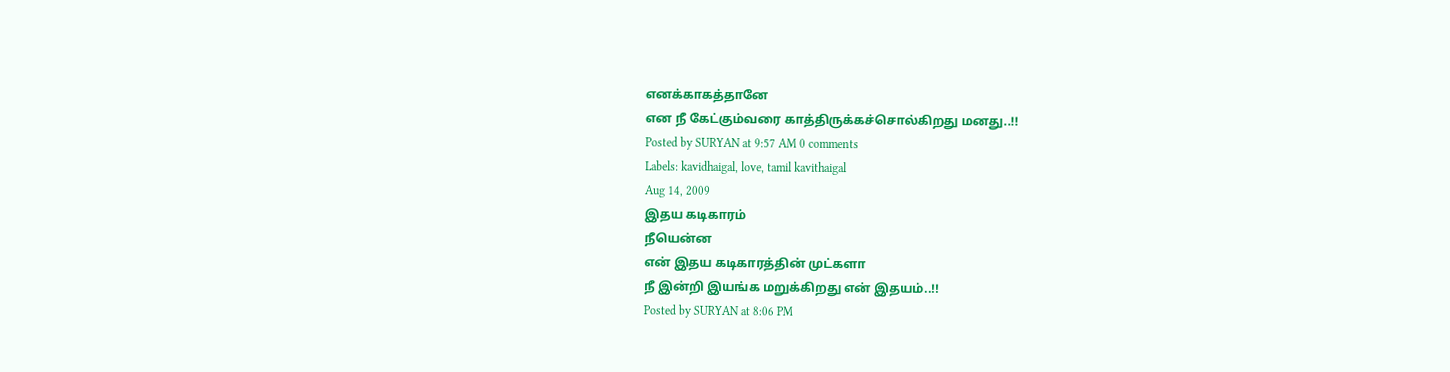எனக்காகத்தானே
என நீ கேட்கும்வரை காத்திருக்கச்சொல்கிறது மனது..!!
Posted by SURYAN at 9:57 AM 0 comments
Labels: kavidhaigal, love, tamil kavithaigal
Aug 14, 2009
இதய கடிகாரம்
நீயென்ன
என் இதய கடிகாரத்தின் முட்களா
நீ இன்றி இயங்க மறுக்கிறது என் இதயம்..!!
Posted by SURYAN at 8:06 PM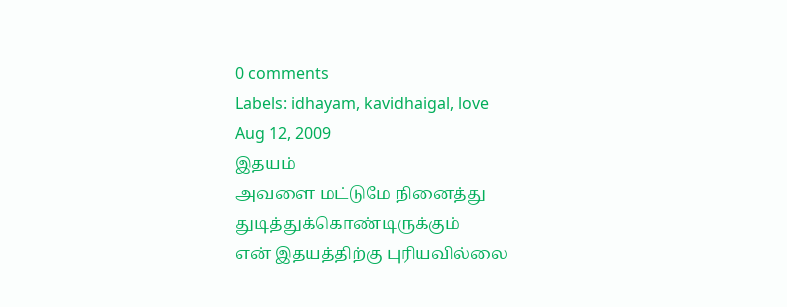0 comments
Labels: idhayam, kavidhaigal, love
Aug 12, 2009
இதயம்
அவளை மட்டுமே நினைத்து துடித்துக்கொண்டிருக்கும்
என் இதயத்திற்கு புரியவில்லை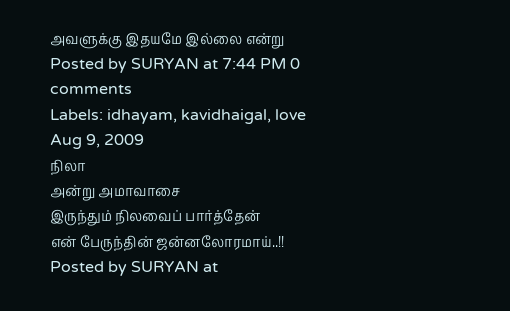அவளுக்கு இதயமே இல்லை என்று
Posted by SURYAN at 7:44 PM 0 comments
Labels: idhayam, kavidhaigal, love
Aug 9, 2009
நிலா
அன்று அமாவாசை
இருந்தும் நிலவைப் பார்த்தேன்
என் பேருந்தின் ஜன்னலோரமாய்..!!
Posted by SURYAN at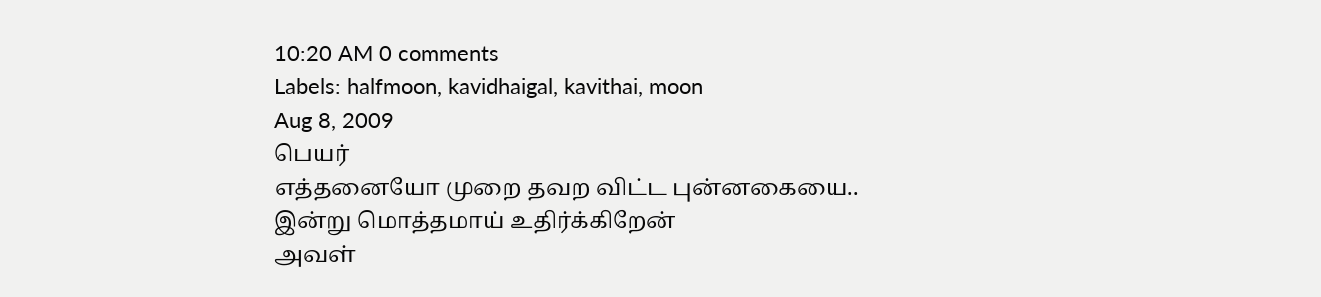10:20 AM 0 comments
Labels: halfmoon, kavidhaigal, kavithai, moon
Aug 8, 2009
பெயர்
எத்தனையோ முறை தவற விட்ட புன்னகையை..
இன்று மொத்தமாய் உதிர்க்கிறேன்
அவள்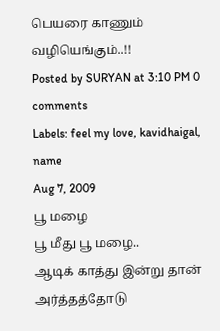பெயரை காணும் வழியெங்கும்..!!
Posted by SURYAN at 3:10 PM 0 comments
Labels: feel my love, kavidhaigal, name
Aug 7, 2009
பூ மழை
பூ மீது பூ மழை..
ஆடிக் காத்து இன்று தான் அர்த்தத்தோடு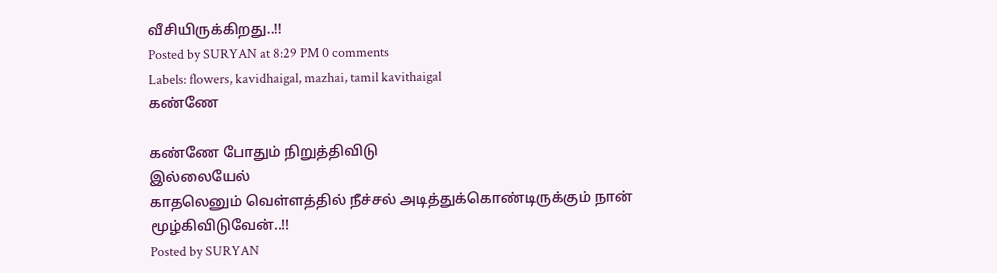வீசியிருக்கிறது..!!
Posted by SURYAN at 8:29 PM 0 comments
Labels: flowers, kavidhaigal, mazhai, tamil kavithaigal
கண்ணே

கண்ணே போதும் நிறுத்திவிடு
இல்லையேல்
காதலெனும் வெள்ளத்தில் நீச்சல் அடித்துக்கொண்டிருக்கும் நான்
மூழ்கிவிடுவேன்..!!
Posted by SURYAN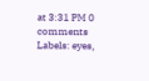at 3:31 PM 0 comments
Labels: eyes,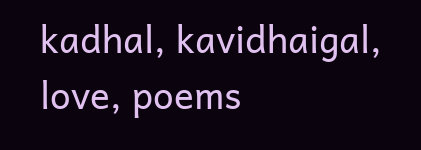kadhal, kavidhaigal, love, poems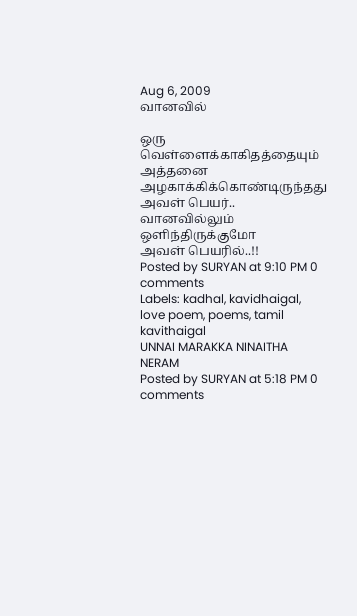Aug 6, 2009
வானவில்

ஒரு வெள்ளைக்காகிதத்தையும்
அத்தனை அழகாக்கிக்கொண்டிருந்தது அவள் பெயர்..
வானவில்லும் ஒளிந்திருக்குமோ
அவள் பெயரில்..!!
Posted by SURYAN at 9:10 PM 0 comments
Labels: kadhal, kavidhaigal, love poem, poems, tamil kavithaigal
UNNAI MARAKKA NINAITHA NERAM
Posted by SURYAN at 5:18 PM 0 comments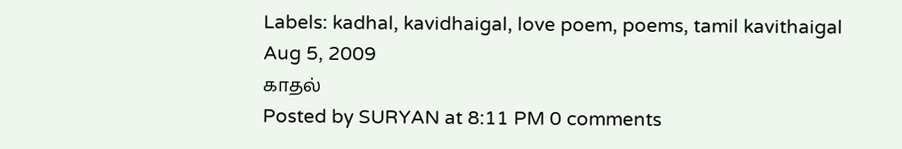Labels: kadhal, kavidhaigal, love poem, poems, tamil kavithaigal
Aug 5, 2009
காதல்
Posted by SURYAN at 8:11 PM 0 comments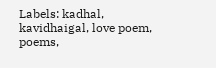Labels: kadhal, kavidhaigal, love poem, poems,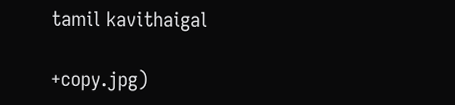tamil kavithaigal

+copy.jpg)